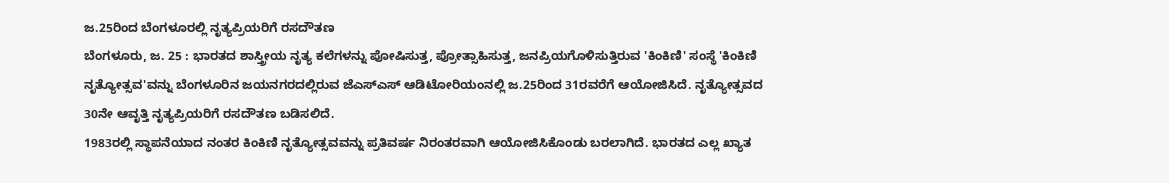ಜ.25ರಿಂದ ಬೆಂಗಳೂರಲ್ಲಿ ನೃತ್ಯಪ್ರಿಯರಿಗೆ ರಸದೌತಣ
ಬೆಂಗಳೂರು, ಜ. 25 : ಭಾರತದ ಶಾಸ್ತ್ರೀಯ ನೃತ್ಯ ಕಲೆಗಳನ್ನು ಪೋಷಿಸುತ್ತ, ಪ್ರೋತ್ಸಾಹಿಸುತ್ತ, ಜನಪ್ರಿಯಗೊಳಿಸುತ್ತಿರುವ 'ಕಿಂಕಿಣಿ' ಸಂಸ್ಥೆ 'ಕಿಂಕಿಣಿ ನೃತ್ಯೋತ್ಸವ'ವನ್ನು ಬೆಂಗಳೂರಿನ ಜಯನಗರದಲ್ಲಿರುವ ಜೆಎಸ್ಎಸ್ ಆಡಿಟೋರಿಯಂನಲ್ಲಿ ಜ.25ರಿಂದ 31ರವರೆಗೆ ಆಯೋಜಿಸಿದೆ. ನೃತ್ಯೋತ್ಸವದ 30ನೇ ಆವೃತ್ತಿ ನೃತ್ಯಪ್ರಿಯರಿಗೆ ರಸದೌತಣ ಬಡಿಸಲಿದೆ.
1983ರಲ್ಲಿ ಸ್ಥಾಪನೆಯಾದ ನಂತರ ಕಿಂಕಿಣಿ ನೃತ್ಯೋತ್ಸವವನ್ನು ಪ್ರತಿವರ್ಷ ನಿರಂತರವಾಗಿ ಆಯೋಜಿಸಿಕೊಂಡು ಬರಲಾಗಿದೆ. ಭಾರತದ ಎಲ್ಲ ಖ್ಯಾತ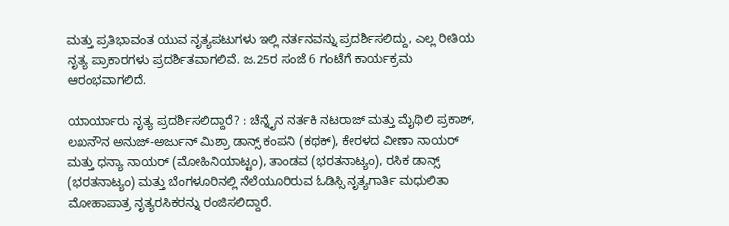ಮತ್ತು ಪ್ರತಿಭಾವಂತ ಯುವ ನೃತ್ಯಪಟುಗಳು ಇಲ್ಲಿ ನರ್ತನವನ್ನು ಪ್ರದರ್ಶಿಸಲಿದ್ದು, ಎಲ್ಲ ರೀತಿಯ ನೃತ್ಯ ಪ್ರಾಕಾರಗಳು ಪ್ರದರ್ಶಿತವಾಗಲಿವೆ. ಜ.25ರ ಸಂಜೆ 6 ಗಂಟೆಗೆ ಕಾರ್ಯಕ್ರಮ ಆರಂಭವಾಗಲಿದೆ.

ಯಾರ್ಯಾರು ನೃತ್ಯ ಪ್ರದರ್ಶಿಸಲಿದ್ದಾರೆ? : ಚೆನ್ನೈನ ನರ್ತಕಿ ನಟರಾಜ್ ಮತ್ತು ಮೈಥಿಲಿ ಪ್ರಕಾಶ್, ಲಖನೌನ ಅನುಜ್-ಅರ್ಜುನ್ ಮಿಶ್ರಾ ಡಾನ್ಸ್ ಕಂಪನಿ (ಕಥಕ್), ಕೇರಳದ ವೀಣಾ ನಾಯರ್ ಮತ್ತು ಧನ್ಯಾ ನಾಯರ್ (ಮೋಹಿನಿಯಾಟ್ಟಂ), ತಾಂಡವ (ಭರತನಾಟ್ಯಂ), ರಸಿಕ ಡಾನ್ಸ್ (ಭರತನಾಟ್ಯಂ) ಮತ್ತು ಬೆಂಗಳೂರಿನಲ್ಲಿ ನೆಲೆಯೂರಿರುವ ಓಡಿಸ್ಸಿ ನೃತ್ಯಗಾರ್ತಿ ಮಧುಲಿತಾ ಮೋಹಾಪಾತ್ರ ನೃತ್ಯರಸಿಕರನ್ನು ರಂಜಿಸಲಿದ್ದಾರೆ.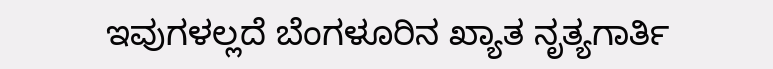ಇವುಗಳಲ್ಲದೆ ಬೆಂಗಳೂರಿನ ಖ್ಯಾತ ನೃತ್ಯಗಾರ್ತಿ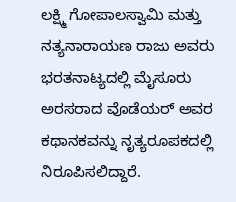ಲಕ್ಷ್ಮಿ ಗೋಪಾಲಸ್ವಾಮಿ ಮತ್ತು ನತ್ಯನಾರಾಯಣ ರಾಜು ಅವರು ಭರತನಾಟ್ಯದಲ್ಲಿ ಮೈಸೂರು ಅರಸರಾದ ವೊಡೆಯರ್ ಅವರ ಕಥಾನಕವನ್ನು ನೃತ್ಯರೂಪಕದಲ್ಲಿ ನಿರೂಪಿಸಲಿದ್ದಾರೆ.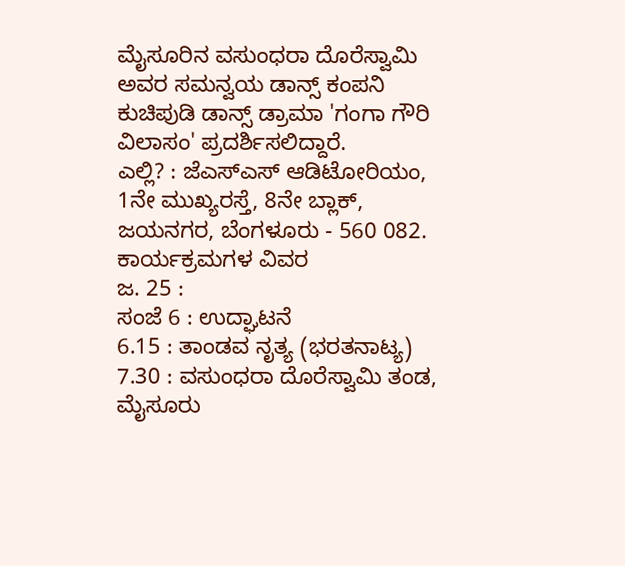ಮೈಸೂರಿನ ವಸುಂಧರಾ ದೊರೆಸ್ವಾಮಿ ಅವರ ಸಮನ್ವಯ ಡಾನ್ಸ್ ಕಂಪನಿ ಕುಚಿಪುಡಿ ಡಾನ್ಸ್ ಡ್ರಾಮಾ 'ಗಂಗಾ ಗೌರಿ ವಿಲಾಸಂ' ಪ್ರದರ್ಶಿಸಲಿದ್ದಾರೆ.
ಎಲ್ಲಿ? : ಜೆಎಸ್ಎಸ್ ಆಡಿಟೋರಿಯಂ, 1ನೇ ಮುಖ್ಯರಸ್ತೆ, 8ನೇ ಬ್ಲಾಕ್, ಜಯನಗರ, ಬೆಂಗಳೂರು - 560 082.
ಕಾರ್ಯಕ್ರಮಗಳ ವಿವರ
ಜ. 25 :
ಸಂಜೆ 6 : ಉದ್ಘಾಟನೆ
6.15 : ತಾಂಡವ ನೃತ್ಯ (ಭರತನಾಟ್ಯ)
7.30 : ವಸುಂಧರಾ ದೊರೆಸ್ವಾಮಿ ತಂಡ, ಮೈಸೂರು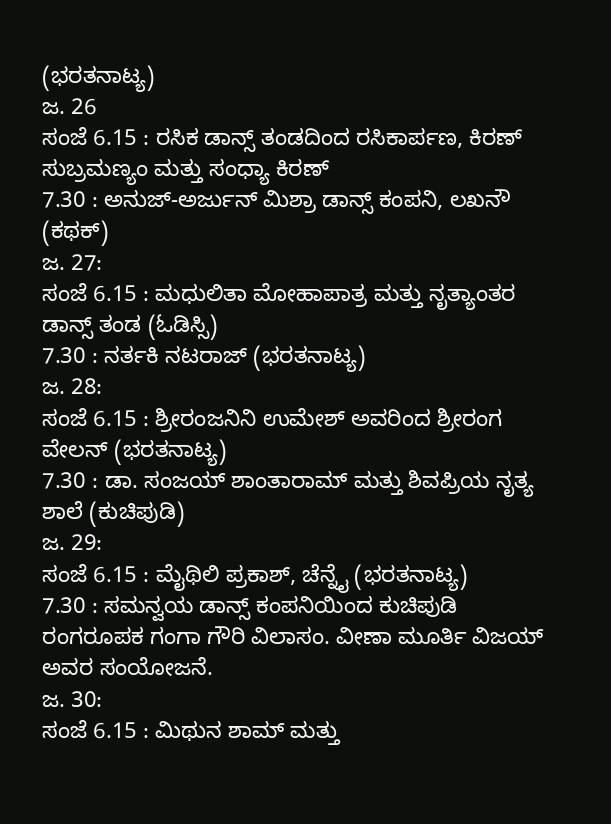(ಭರತನಾಟ್ಯ)
ಜ. 26
ಸಂಜೆ 6.15 : ರಸಿಕ ಡಾನ್ಸ್ ತಂಡದಿಂದ ರಸಿಕಾರ್ಪಣ, ಕಿರಣ್ ಸುಬ್ರಮಣ್ಯಂ ಮತ್ತು ಸಂಧ್ಯಾ ಕಿರಣ್
7.30 : ಅನುಜ್-ಅರ್ಜುನ್ ಮಿಶ್ರಾ ಡಾನ್ಸ್ ಕಂಪನಿ, ಲಖನೌ (ಕಥಕ್)
ಜ. 27:
ಸಂಜೆ 6.15 : ಮಧುಲಿತಾ ಮೋಹಾಪಾತ್ರ ಮತ್ತು ನೃತ್ಯಾಂತರ ಡಾನ್ಸ್ ತಂಡ (ಓಡಿಸ್ಸಿ)
7.30 : ನರ್ತಕಿ ನಟರಾಜ್ (ಭರತನಾಟ್ಯ)
ಜ. 28:
ಸಂಜೆ 6.15 : ಶ್ರೀರಂಜನಿನಿ ಉಮೇಶ್ ಅವರಿಂದ ಶ್ರೀರಂಗ ವೇಲನ್ (ಭರತನಾಟ್ಯ)
7.30 : ಡಾ. ಸಂಜಯ್ ಶಾಂತಾರಾಮ್ ಮತ್ತು ಶಿವಪ್ರಿಯ ನೃತ್ಯ ಶಾಲೆ (ಕುಚಿಪುಡಿ)
ಜ. 29:
ಸಂಜೆ 6.15 : ಮೈಥಿಲಿ ಪ್ರಕಾಶ್, ಚೆನ್ನೈ (ಭರತನಾಟ್ಯ)
7.30 : ಸಮನ್ವಯ ಡಾನ್ಸ್ ಕಂಪನಿಯಿಂದ ಕುಚಿಪುಡಿ ರಂಗರೂಪಕ ಗಂಗಾ ಗೌರಿ ವಿಲಾಸಂ. ವೀಣಾ ಮೂರ್ತಿ ವಿಜಯ್ ಅವರ ಸಂಯೋಜನೆ.
ಜ. 30:
ಸಂಜೆ 6.15 : ಮಿಥುನ ಶಾಮ್ ಮತ್ತು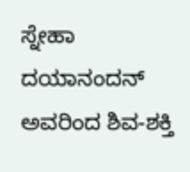ಸ್ನೇಹಾ ದಯಾನಂದನ್ ಅವರಿಂದ ಶಿವ-ಶಕ್ತಿ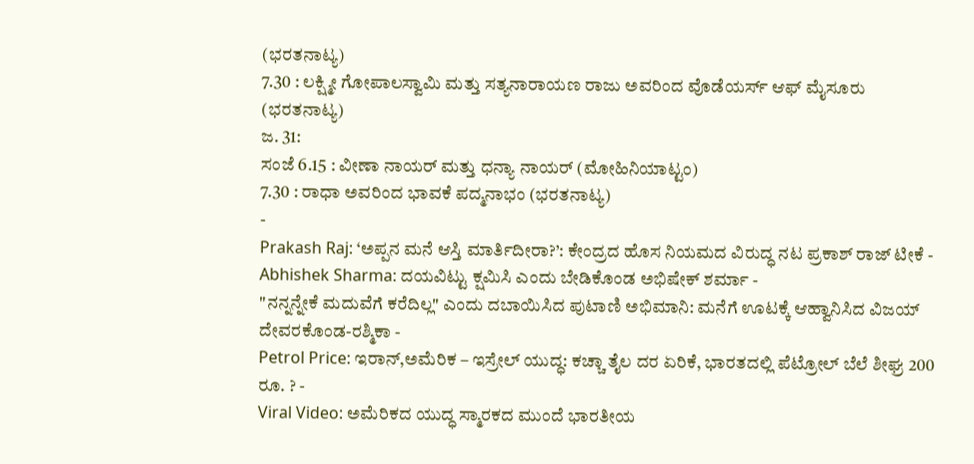(ಭರತನಾಟ್ಯ)
7.30 : ಲಕ್ಷ್ಮೀ ಗೋಪಾಲಸ್ವಾಮಿ ಮತ್ತು ಸತ್ಯನಾರಾಯಣ ರಾಜು ಅವರಿಂದ ವೊಡೆಯರ್ಸ್ ಆಫ್ ಮೈಸೂರು (ಭರತನಾಟ್ಯ)
ಜ. 31:
ಸಂಜೆ 6.15 : ವೀಣಾ ನಾಯರ್ ಮತ್ತು ಧನ್ಯಾ ನಾಯರ್ (ಮೋಹಿನಿಯಾಟ್ಟಂ)
7.30 : ರಾಧಾ ಅವರಿಂದ ಭಾವಕೆ ಪದ್ಮನಾಭಂ (ಭರತನಾಟ್ಯ)
-
Prakash Raj: ‘ಅಪ್ಪನ ಮನೆ ಆಸ್ತಿ ಮಾರ್ತಿದೀರಾ?’: ಕೇಂದ್ರದ ಹೊಸ ನಿಯಮದ ವಿರುದ್ಧ ನಟ ಪ್ರಕಾಶ್ ರಾಜ್ ಟೀಕೆ -
Abhishek Sharma: ದಯವಿಟ್ಟು ಕ್ಷಮಿಸಿ ಎಂದು ಬೇಡಿಕೊಂಡ ಅಭಿಷೇಕ್ ಶರ್ಮಾ -
"ನನ್ನನ್ನೇಕೆ ಮದುವೆಗೆ ಕರೆದಿಲ್ಲ" ಎಂದು ದಬಾಯಿಸಿದ ಪುಟಾಣಿ ಅಭಿಮಾನಿ: ಮನೆಗೆ ಊಟಕ್ಕೆ ಆಹ್ವಾನಿಸಿದ ವಿಜಯ್ ದೇವರಕೊಂಡ-ರಶ್ಮಿಕಾ -
Petrol Price: ಇರಾನ್,ಅಮೆರಿಕ – ಇಸ್ರೇಲ್ ಯುದ್ಧ: ಕಚ್ಚಾ ತೈಲ ದರ ಏರಿಕೆ, ಭಾರತದಲ್ಲಿ ಪೆಟ್ರೋಲ್ ಬೆಲೆ ಶೀಘ್ರ 200 ರೂ. ? -
Viral Video: ಅಮೆರಿಕದ ಯುದ್ಧ ಸ್ಮಾರಕದ ಮುಂದೆ ಭಾರತೀಯ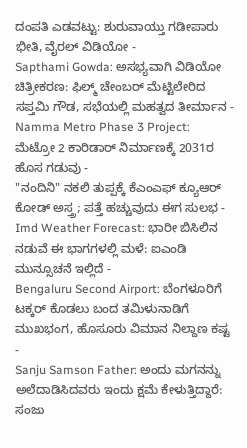ದಂಪತಿ ಎಡವಟ್ಟು: ಶುರುವಾಯ್ತು ಗಡೀಪಾರು ಭೀತಿ, ವೈರಲ್ ವಿಡಿಯೋ -
Sapthami Gowda: ಅಸಭ್ಯವಾಗಿ ವಿಡಿಯೋ ಚಿತ್ರೀಕರಣ: ಫಿಲ್ಮ್ ಚೇಂಬರ್ ಮೆಟ್ಟಿಲೇರಿದ ಸಪ್ತಮಿ ಗೌಡ, ಸಭೆಯಲ್ಲಿ ಮಹತ್ವದ ತೀರ್ಮಾನ -
Namma Metro Phase 3 Project: ಮೆಟ್ರೋ 2 ಕಾರಿಡಾರ್ ನಿರ್ಮಾಣಕ್ಕೆ 2031ರ ಹೊಸ ಗಡುವು -
"ನಂದಿನಿ" ನಕಲಿ ತುಪ್ಪಕ್ಕೆ ಕೆಎಂಎಫ್ ಕ್ಯೂಆರ್ ಕೋಡ್ ಅಸ್ತ್ರ; ಪತ್ತೆ ಹಚ್ಚುವುದು ಈಗ ಸುಲಭ -
Imd Weather Forecast: ಭಾರೀ ಬಿಸಿಲಿನ ನಡುವೆ ಈ ಭಾಗಗಳಲ್ಲಿ ಮಳೆ: ಐಎಂಡಿ ಮುನ್ಸೂಚನೆ ಇಲ್ಲಿದೆ -
Bengaluru Second Airport: ಬೆಂಗಳೂರಿಗೆ ಟಕ್ಕರ್ ಕೊಡಲು ಬಂದ ತಮಿಳುನಾಡಿಗೆ ಮುಖಭಂಗ, ಹೊಸೂರು ವಿಮಾನ ನಿಲ್ದಾಣ ಕಷ್ಟ -
Sanju Samson Father: ಅಂದು ಮಗನನ್ನು ಅಲೆದಾಡಿಸಿದವರು ಇಂದು ಕ್ಷಮೆ ಕೇಳುತ್ತಿದ್ದಾರೆ: ಸಂಜು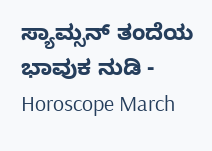ಸ್ಯಾಮ್ಸನ್ ತಂದೆಯ ಭಾವುಕ ನುಡಿ -
Horoscope March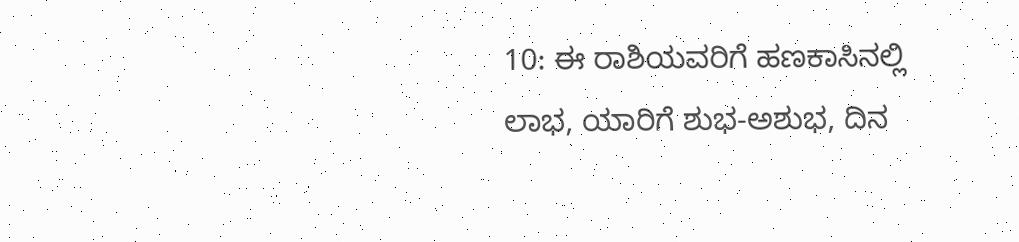10: ಈ ರಾಶಿಯವರಿಗೆ ಹಣಕಾಸಿನಲ್ಲಿ ಲಾಭ, ಯಾರಿಗೆ ಶುಭ-ಅಶುಭ, ದಿನ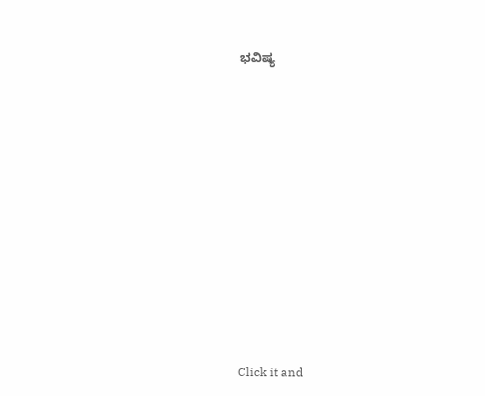ಭವಿಷ್ಯ












Click it and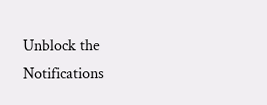Unblock the Notifications